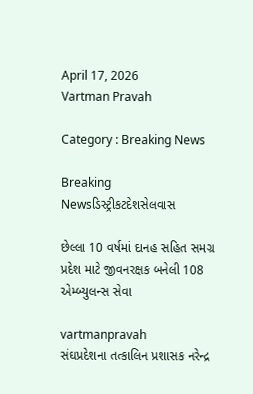April 17, 2026
Vartman Pravah

Category : Breaking News

Breaking Newsડિસ્ટ્રીકટદેશસેલવાસ

છેલ્લા 10 વર્ષમાં દાનહ સહિત સમગ્ર પ્રદેશ માટે જીવનરક્ષક બનેલી 108 એમ્‍બ્‍યુલન્‍સ સેવા

vartmanpravah
સંઘપ્રદેશના તત્‍કાલિન પ્રશાસક નરેન્‍દ્ર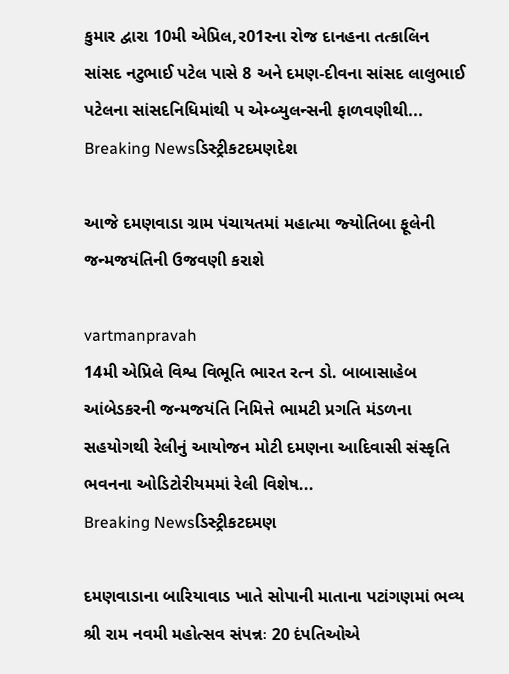કુમાર દ્વારા 10મી એપ્રિલ,ર01રના રોજ દાનહના તત્‍કાલિન સાંસદ નટુભાઈ પટેલ પાસે 8 અને દમણ-દીવના સાંસદ લાલુભાઈ પટેલના સાંસદનિધિમાંથી પ એમ્‍બ્‍યુલન્‍સની ફાળવણીથી...
Breaking Newsડિસ્ટ્રીકટદમણદેશ

આજે દમણવાડા ગ્રામ પંચાયતમાં મહાત્‍મા જ્‍યોતિબા ફૂલેની જન્‍મજયંતિની ઉજવણી કરાશે

vartmanpravah
14મી એપ્રિલે વિશ્વ વિભૂતિ ભારત રત્‍ન ડો. બાબાસાહેબ આંબેડકરની જન્‍મજયંતિ નિમિત્તે ભામટી પ્રગતિ મંડળના સહયોગથી રેલીનું આયોજન મોટી દમણના આદિવાસી સંસ્‍કૃતિ ભવનના ઓડિટોરીયમમાં રેલી વિશેષ...
Breaking Newsડિસ્ટ્રીકટદમણ

દમણવાડાના બારિયાવાડ ખાતે સોપાની માતાના પટાંગણમાં ભવ્‍ય શ્રી રામ નવમી મહોત્‍સવ સંપન્નઃ 20 દંપતિઓએ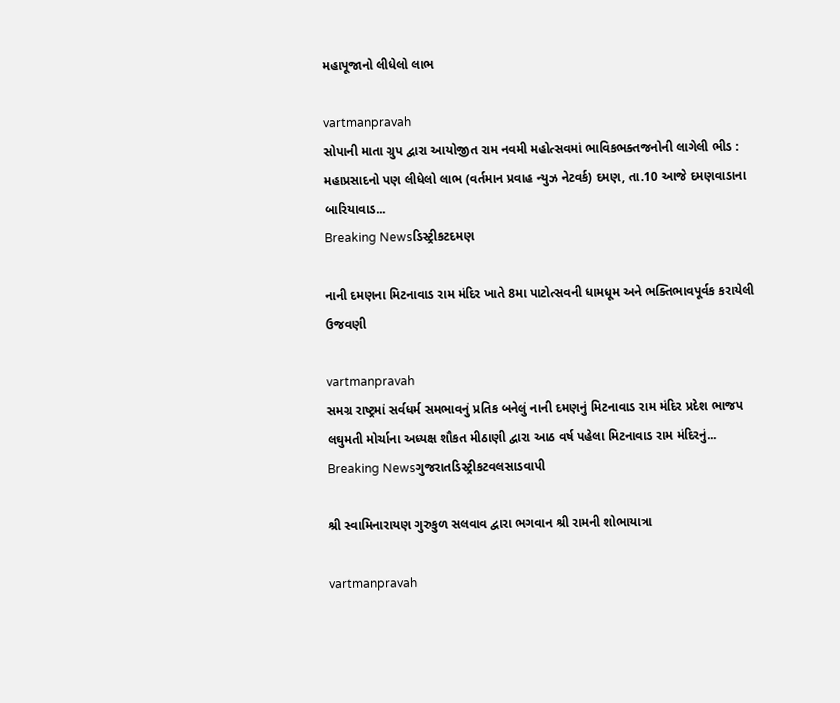મહાપૂજાનો લીધેલો લાભ

vartmanpravah
સોપાની માતા ગ્રુપ દ્વારા આયોજીત રામ નવમી મહોત્‍સવમાં ભાવિકભક્‍તજનોની લાગેલી ભીડ : મહાપ્રસાદનો પણ લીધેલો લાભ (વર્તમાન પ્રવાહ ન્‍યુઝ નેટવર્ક) દમણ, તા.10 આજે દમણવાડાના બારિયાવાડ...
Breaking Newsડિસ્ટ્રીકટદમણ

નાની દમણના મિટનાવાડ રામ મંદિર ખાતે 8મા પાટોત્‍સવની ધામધૂમ અને ભક્‍તિભાવપૂર્વક કરાયેલી ઉજવણી

vartmanpravah
સમગ્ર રાષ્‍ટ્રમાં સર્વધર્મ સમભાવનું પ્રતિક બનેલું નાની દમણનું મિટનાવાડ રામ મંદિર પ્રદેશ ભાજપ લઘુમતી મોર્ચાના અધ્‍યક્ષ શૌકત મીઠાણી દ્વારા આઠ વર્ષ પહેલા મિટનાવાડ રામ મંદિરનું...
Breaking Newsગુજરાતડિસ્ટ્રીકટવલસાડવાપી

શ્રી સ્‍વામિનારાયણ ગુરુકુળ સલવાવ દ્વારા ભગવાન શ્રી રામની શોભાયાત્રા

vartmanpravah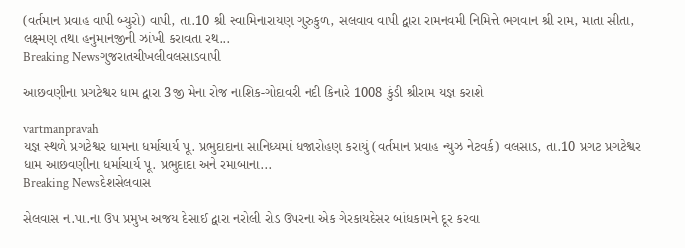(વર્તમાન પ્રવાહ વાપી બ્‍યુરો) વાપી, તા.10 શ્રી સ્‍વામિનારાયણ ગુરુકુળ, સલવાવ વાપી દ્વારા રામનવમી નિમિત્તે ભગવાન શ્રી રામ, માતા સીતા, લક્ષ્મણ તથા હનુમાનજીની ઝાંખી કરાવતા રથ...
Breaking Newsગુજરાતચીખલીવલસાડવાપી

આછવણીના પ્રગટેશ્વર ધામ દ્વારા 3જી મેના રોજ નાશિક-ગોદાવરી નદી કિનારે 1008 કુંડી શ્રીરામ યજ્ઞ કરાશે

vartmanpravah
યજ્ઞ સ્‍થળે પ્રગટેશ્વર ધામના ધર્માચાર્ય પૂ. પ્રભુદાદાના સાનિધ્‍યમાં ધજારોહણ કરાયું (વર્તમાન પ્રવાહ ન્‍યુઝ નેટવર્ક) વલસાડ, તા.10 પ્રગટ પ્રગટેશ્વર ધામ આછવણીના ધર્માચાર્ય પૂ. પ્રભુદાદા અને રમાબાના...
Breaking Newsદેશસેલવાસ

સેલવાસ ન.પા.ના ઉપ પ્રમુખ અજય દેસાઈ દ્વારા નરોલી રોડ ઉપરના એક ગેરકાયદેસર બાંધકામને દૂર કરવા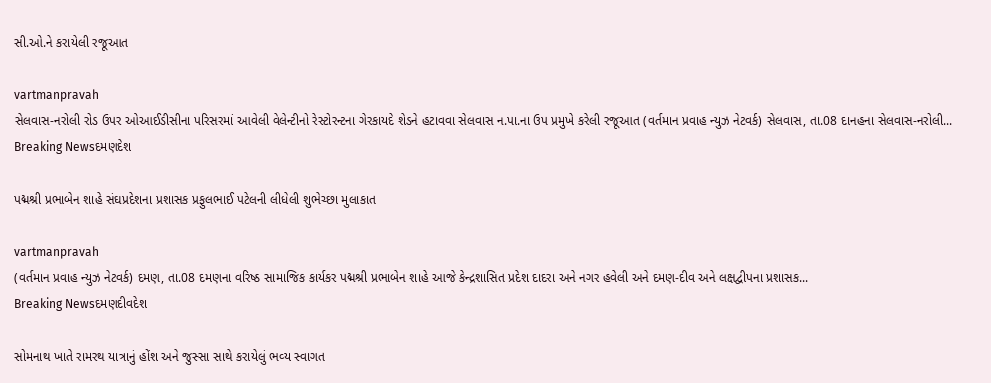સી.ઓ.ને કરાયેલી રજૂઆત

vartmanpravah
સેલવાસ-નરોલી રોડ ઉપર ઓઆઈડીસીના પરિસરમાં આવેલી વેલેન્‍ટીનો રેસ્‍ટોરન્‍ટના ગેરકાયદે શેડને હટાવવા સેલવાસ ન.પા.ના ઉપ પ્રમુખે કરેલી રજૂઆત (વર્તમાન પ્રવાહ ન્‍યુઝ નેટવર્ક) સેલવાસ, તા.08 દાનહના સેલવાસ-નરોલી...
Breaking Newsદમણદેશ

પદ્મશ્રી પ્રભાબેન શાહે સંઘપ્રદેશના પ્રશાસક પ્રફુલભાઈ પટેલની લીધેલી શુભેચ્‍છા મુલાકાત

vartmanpravah
(વર્તમાન પ્રવાહ ન્‍યુઝ નેટવર્ક) દમણ, તા.08 દમણના વરિષ્ઠ સામાજિક કાર્યકર પદ્મશ્રી પ્રભાબેન શાહે આજે કેન્‍દ્રશાસિત પ્રદેશ દાદરા અને નગર હવેલી અને દમણ-દીવ અને લક્ષદ્વીપના પ્રશાસક...
Breaking Newsદમણદીવદેશ

સોમનાથ ખાતે રામરથ યાત્રાનું હોંશ અને જુસ્‍સા સાથે કરાયેલું ભવ્‍ય સ્‍વાગત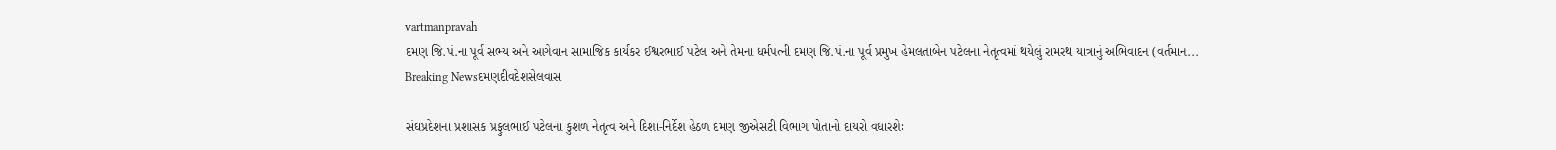vartmanpravah
દમણ જિ.પં.ના પૂર્વ સભ્‍ય અને આગેવાન સામાજિક કાર્યકર ઈશ્વરભાઈ પટેલ અને તેમના ધર્મપત્‍ની દમણ જિ.પં.ના પૂર્વ પ્રમુખ હેમલતાબેન પટેલના નેતૃત્‍વમાં થયેલું રામરથ યાત્રાનું અભિવાદન (વર્તમાન...
Breaking Newsદમણદીવદેશસેલવાસ

સંઘપ્રદેશના પ્રશાસક પ્રફુલભાઈ પટેલના કુશળ નેતૃત્‍વ અને દિશા-નિર્દેશ હેઠળ દમણ જીએસટી વિભાગ પોતાનો દાયરો વધારશેઃ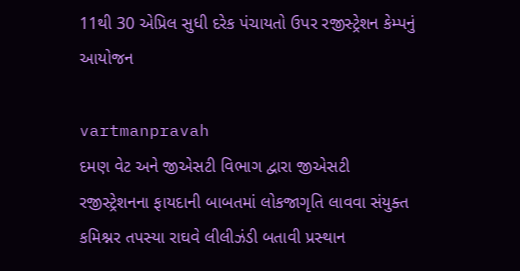11થી 30 એપ્રિલ સુધી દરેક પંચાયતો ઉપર રજીસ્‍ટ્રેશન કેમ્‍પનું આયોજન

vartmanpravah
દમણ વેટ અને જીએસટી વિભાગ દ્વારા જીએસટી રજીસ્‍ટ્રેશનના ફાયદાની બાબતમાં લોકજાગૃતિ લાવવા સંયુક્‍ત કમિશ્નર તપસ્‍યા રાઘવે લીલીઝંડી બતાવી પ્રસ્‍થાન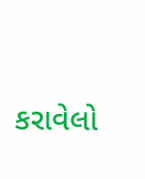કરાવેલો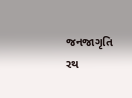જનજાગૃતિ રથ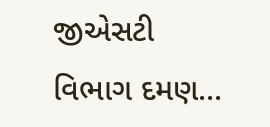જીએસટી વિભાગ દમણ...